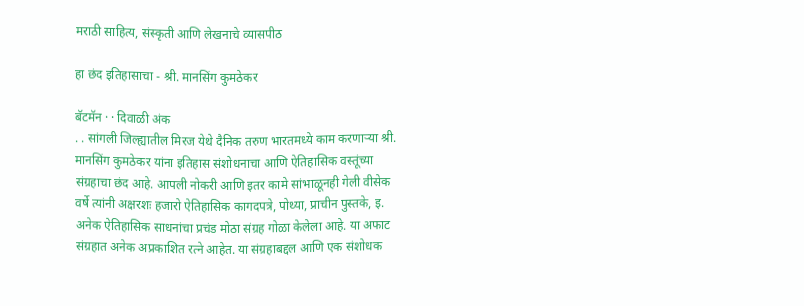मराठी साहित्य, संस्कृती आणि लेखनाचे व्यासपीठ

हा छंद इतिहासाचा - श्री. मानसिंग कुमठेकर

बॅटमॅन · · दिवाळी अंक
. . सांगली जिल्ह्यातील मिरज येथे दैनिक तरुण भारतमध्ये काम करणार्‍या श्री. मानसिंग कुमठेकर यांना इतिहास संशोधनाचा आणि ऐतिहासिक वस्तूंच्या संग्रहाचा छंद आहे. आपली नोकरी आणि इतर कामे सांभाळूनही गेली वीसेक वर्षे त्यांनी अक्षरशः हजारो ऐतिहासिक कागदपत्रे, पोथ्या, प्राचीन पुस्तके, इ. अनेक ऐतिहासिक साधनांचा प्रचंड मोठा संग्रह गोळा केलेला आहे. या अफाट संग्रहात अनेक अप्रकाशित रत्ने आहेत. या संग्रहाबद्दल आणि एक संशोधक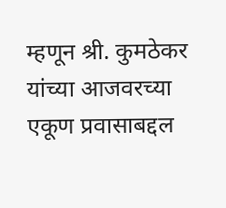म्हणून श्री. कुमठेकर यांच्या आजवरच्या एकूण प्रवासाबद्दल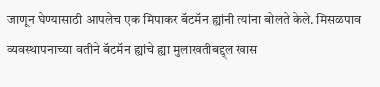जाणून घेण्यासाठी आपलेच एक मिपाकर बॅटमॅन ह्यांनी त्यांना बोलते केले. मिसळपाव व्यवस्थापनाच्या वतीने बॅटमॅन ह्यांचे ह्या मुलाखतीबद्द्ल खास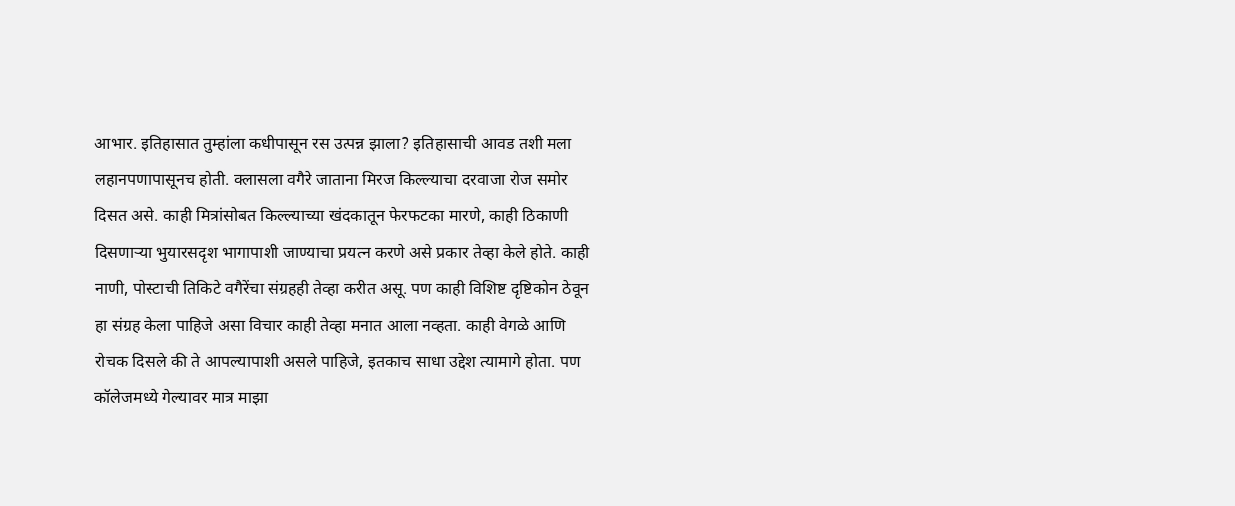आभार. इतिहासात तुम्हांला कधीपासून रस उत्पन्न झाला? इतिहासाची आवड तशी मला लहानपणापासूनच होती. क्लासला वगैरे जाताना मिरज किल्ल्याचा दरवाजा रोज समोर दिसत असे. काही मित्रांसोबत किल्ल्याच्या खंदकातून फेरफटका मारणे, काही ठिकाणी दिसणार्‍या भुयारसदृश भागापाशी जाण्याचा प्रयत्न करणे असे प्रकार तेव्हा केले होते. काही नाणी, पोस्टाची तिकिटे वगैरेंचा संग्रहही तेव्हा करीत असू. पण काही विशिष्ट दृष्टिकोन ठेवून हा संग्रह केला पाहिजे असा विचार काही तेव्हा मनात आला नव्हता. काही वेगळे आणि रोचक दिसले की ते आपल्यापाशी असले पाहिजे, इतकाच साधा उद्देश त्यामागे होता. पण कॉलेजमध्ये गेल्यावर मात्र माझा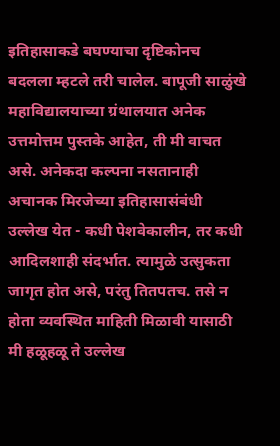इतिहासाकडे बघण्याचा दृष्टिकोनच बदलला म्हटले तरी चालेल. बापूजी साळुंखे महाविद्यालयाच्या ग्रंथालयात अनेक उत्तमोत्तम पुस्तके आहेत, ती मी वाचत असे. अनेकदा कल्पना नसतानाही अचानक मिरजेच्या इतिहासासंबंधी उल्लेख येत - कधी पेशवेकालीन, तर कधी आदिलशाही संदर्भात. त्यामुळे उत्सुकता जागृत होत असे, परंतु तितपतच. तसे न होता व्यवस्थित माहिती मिळावी यासाठी मी हळूहळू ते उल्लेख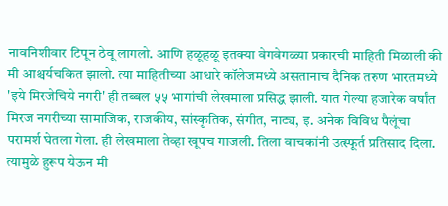नावनिशीवार टिपून ठेवू लागलो. आणि हळूहळू इतक्या वेगवेगळ्या प्रकारची माहिती मिळाली की मी आश्चर्यचकित झालो. त्या माहितीच्या आधारे कॉलेजमध्ये असतानाच दैनिक तरुण भारतमध्ये 'इये मिरजेचिये नगरी' ही तब्बल ५५ भागांची लेखमाला प्रसिद्ध झाली. यात गेल्या हजारेक वर्षांत मिरज नगरीच्या सामाजिक, राजकीय, सांस्कृतिक, संगीत, नाट्य, इ. अनेक विविध पैलूंचा परामर्श घेतला गेला. ही लेखमाला तेव्हा खूपच गाजली. तिला वाचकांनी उत्स्फूर्त प्रतिसाद दिला. त्यामुळे हुरूप येऊन मी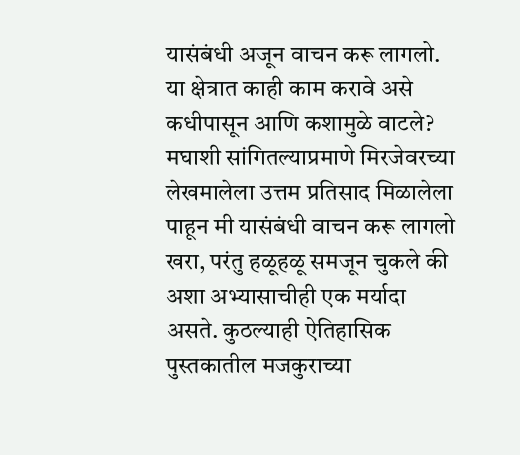यासंबंधी अजून वाचन करू लागलो. या क्षेत्रात काही काम करावे असे कधीपासून आणि कशामुळे वाटले? मघाशी सांगितल्याप्रमाणे मिरजेवरच्या लेखमालेला उत्तम प्रतिसाद मिळालेला पाहून मी यासंबंधी वाचन करू लागलो खरा, परंतु हळूहळू समजून चुकले की अशा अभ्यासाचीही एक मर्यादा असते. कुठल्याही ऐतिहासिक पुस्तकातील मजकुराच्या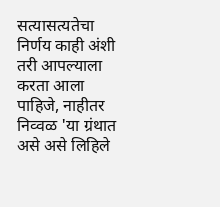सत्यासत्यतेचा निर्णय काही अंशी तरी आपल्याला करता आला पाहिजे, नाहीतर निव्वळ 'या ग्रंथात असे असे लिहिले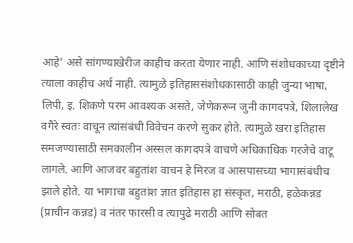आहे' असे सांगण्याखेरीज काहीच करता येणार नाही. आणि संशोधकाच्या दृष्टीने त्याला काहीच अर्थ नाही. त्यामुळे इतिहाससंशोधकासाठी काही जुन्या भाषा, लिपी, इ. शिकणे परम आवश्यक असते, जेणेकरून जुनी कागदपत्रे, शिलालेख वगैरे स्वतः वाचून त्यांसंबंधी विवेचन करणे सुकर होते. त्यामुळे खरा इतिहास समजण्यासाठी समकालीन अस्सल कागदपत्रे वाचणे अधिकाधिक गरजेचे वाटू लागले. आणि आजवर बहुतांश वाचन हे मिरज व आसपासच्या भागासंबंधीच झाले होते. या भागाचा बहुतांश ज्ञात इतिहास हा संस्कृत, मराठी, हळेकन्नड (प्राचीन कन्नड) व नंतर फारसी व त्यापुढे मराठी आणि सोबत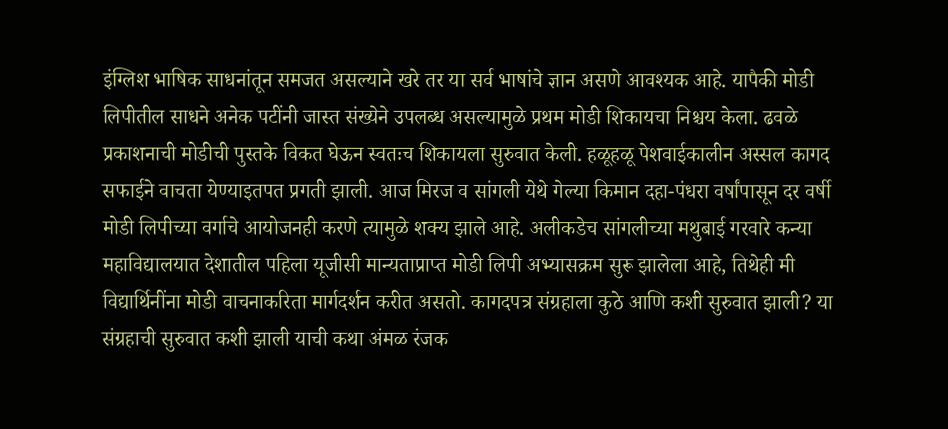इंग्लिश भाषिक साधनांतून समजत असल्याने खरे तर या सर्व भाषांचे ज्ञान असणे आवश्यक आहे. यापैकी मोडी लिपीतील साधने अनेक पटींनी जास्त संख्येने उपलब्ध असल्यामुळे प्रथम मोडी शिकायचा निश्चय केला. ढवळे प्रकाशनाची मोडीची पुस्तके विकत घेऊन स्वतःच शिकायला सुरुवात केली. हळूहळू पेशवाईकालीन अस्सल कागद सफाईने वाचता येण्याइतपत प्रगती झाली. आज मिरज व सांगली येथे गेल्या किमान दहा-पंधरा वर्षांपासून दर वर्षी मोडी लिपीच्या वर्गाचे आयोजनही करणे त्यामुळे शक्य झाले आहे. अलीकडेच सांगलीच्या मथुबाई गरवारे कन्या महाविद्यालयात देशातील पहिला यूजीसी मान्यताप्राप्त मोडी लिपी अभ्यासक्रम सुरू झालेला आहे, तिथेही मी विद्यार्थिनींना मोडी वाचनाकरिता मार्गदर्शन करीत असतो. कागदपत्र संग्रहाला कुठे आणि कशी सुरुवात झाली? या संग्रहाची सुरुवात कशी झाली याची कथा अंमळ रंजक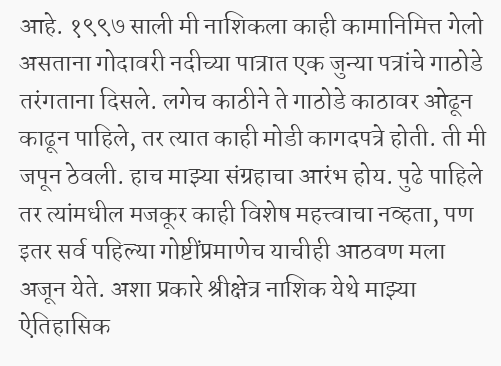आहे. १९९७ साली मी नाशिकला काही कामानिमित्त गेलो असताना गोदावरी नदीच्या पात्रात एक जुन्या पत्रांचे गाठोडे तरंगताना दिसले. लगेच काठीने ते गाठोडे काठावर ओढून काढून पाहिले, तर त्यात काही मोडी कागदपत्रे होती. ती मी जपून ठेवली. हाच माझ्या संग्रहाचा आरंभ होय. पुढे पाहिले तर त्यांमधील मजकूर काही विशेष महत्त्वाचा नव्हता, पण इतर सर्व पहिल्या गोष्टींप्रमाणेच याचीही आठवण मला अजून येते. अशा प्रकारे श्रीक्षेत्र नाशिक येथे माझ्या ऐतिहासिक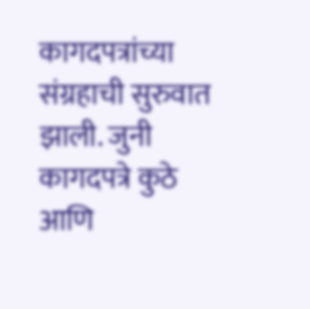कागदपत्रांच्या संग्रहाची सुरुवात झाली. जुनी कागदपत्रे कुठे आणि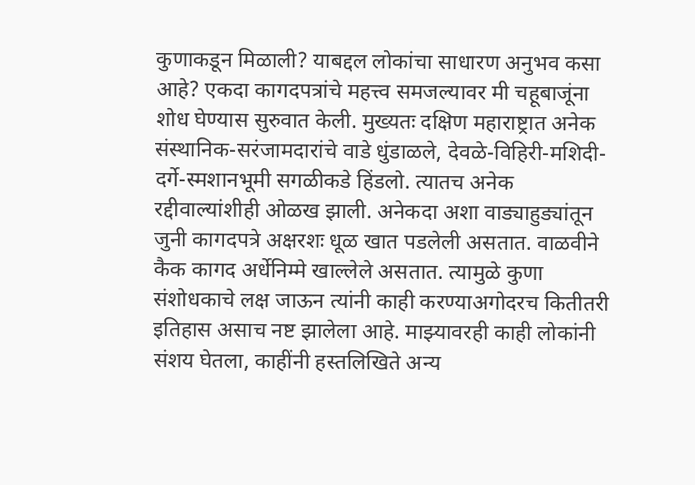कुणाकडून मिळाली? याबद्दल लोकांचा साधारण अनुभव कसा आहे? एकदा कागदपत्रांचे महत्त्व समजल्यावर मी चहूबाजूंना शोध घेण्यास सुरुवात केली. मुख्यतः दक्षिण महाराष्ट्रात अनेक संस्थानिक-सरंजामदारांचे वाडे धुंडाळले, देवळे-विहिरी-मशिदी-दर्गे-स्मशानभूमी सगळीकडे हिंडलो. त्यातच अनेक रद्दीवाल्यांशीही ओळख झाली. अनेकदा अशा वाड्याहुड्यांतून जुनी कागदपत्रे अक्षरशः धूळ खात पडलेली असतात. वाळवीने कैक कागद अर्धेनिम्मे खाल्लेले असतात. त्यामुळे कुणा संशोधकाचे लक्ष जाऊन त्यांनी काही करण्याअगोदरच कितीतरी इतिहास असाच नष्ट झालेला आहे. माझ्यावरही काही लोकांनी संशय घेतला, काहींनी हस्तलिखिते अन्य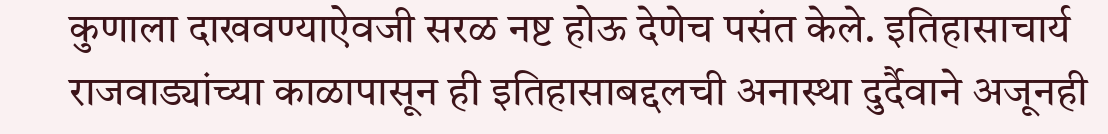कुणाला दाखवण्याऐवजी सरळ नष्ट होऊ देणेच पसंत केले. इतिहासाचार्य राजवाड्यांच्या काळापासून ही इतिहासाबद्दलची अनास्था दुर्दैवाने अजूनही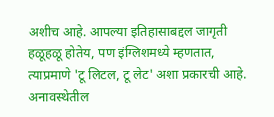अशीच आहे. आपल्या इतिहासाबद्दल जागृती हळूहळू होतेय, पण इंग्लिशमध्ये म्हणतात, त्याप्रमाणे 'टू लिटल, टू लेट' अशा प्रकारची आहे. अनावस्थेतील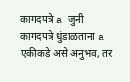कागदपत्रे a जुनी कागदपत्रे धुंडाळताना a एकीकडे असे अनुभव, तर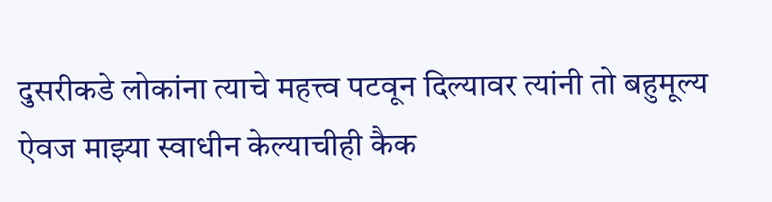दुसरीकडे लोकांना त्याचे महत्त्व पटवून दिल्यावर त्यांनी तो बहुमूल्य ऐवज माझ्या स्वाधीन केल्याचीही कैक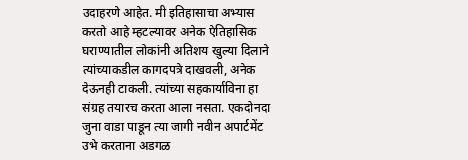उदाहरणे आहेत. मी इतिहासाचा अभ्यास करतो आहे म्हटल्यावर अनेक ऐतिहासिक घराण्यातील लोकांनी अतिशय खुल्या दिलाने त्यांच्याकडील कागदपत्रे दाखवली, अनेक देऊनही टाकली. त्यांच्या सहकार्याविना हा संग्रह तयारच करता आला नसता. एकदोनदा जुना वाडा पाडून त्या जागी नवीन अपार्टमेंट उभे करताना अडगळ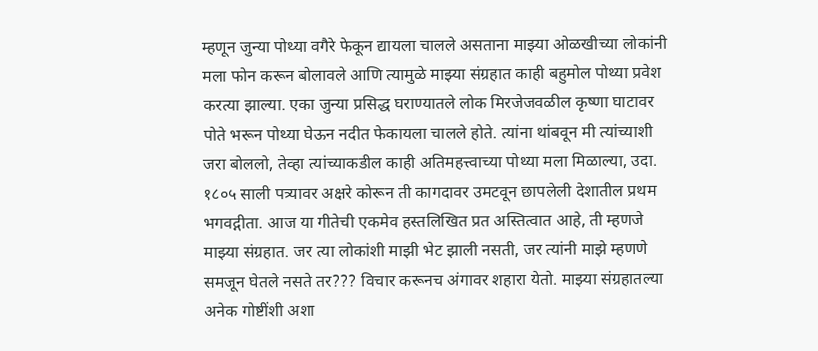म्हणून जुन्या पोथ्या वगैरे फेकून द्यायला चालले असताना माझ्या ओळखीच्या लोकांनी मला फोन करून बोलावले आणि त्यामुळे माझ्या संग्रहात काही बहुमोल पोथ्या प्रवेश करत्या झाल्या. एका जुन्या प्रसिद्ध घराण्यातले लोक मिरजेजवळील कृष्णा घाटावर पोते भरून पोथ्या घेऊन नदीत फेकायला चालले होते. त्यांना थांबवून मी त्यांच्याशी जरा बोललो, तेव्हा त्यांच्याकडील काही अतिमहत्त्वाच्या पोथ्या मला मिळाल्या, उदा. १८०५ साली पत्र्यावर अक्षरे कोरून ती कागदावर उमटवून छापलेली देशातील प्रथम भगवद्गीता. आज या गीतेची एकमेव हस्तलिखित प्रत अस्तित्वात आहे, ती म्हणजे माझ्या संग्रहात. जर त्या लोकांशी माझी भेट झाली नसती, जर त्यांनी माझे म्हणणे समजून घेतले नसते तर??? विचार करूनच अंगावर शहारा येतो. माझ्या संग्रहातल्या अनेक गोष्टींशी अशा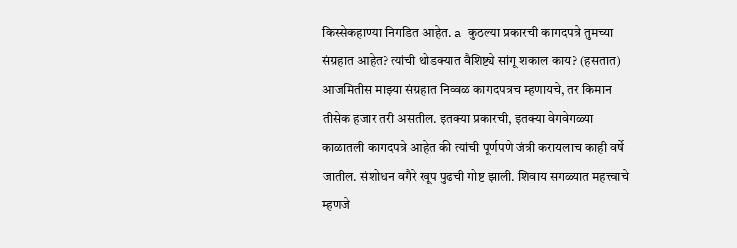किस्सेकहाण्या निगडित आहेत. a कुठल्या प्रकारची कागदपत्रे तुमच्या संग्रहात आहेत? त्यांची थोडक्यात वैशिष्ट्ये सांगू शकाल काय? (हसतात) आजमितीस माझ्या संग्रहात निव्वळ कागदपत्रच म्हणायचे, तर किमान तीसेक हजार तरी असतील. इतक्या प्रकारची, इतक्या वेगवेगळ्या काळातली कागदपत्रे आहेत की त्यांची पूर्णपणे जंत्री करायलाच काही वर्षे जातील. संशोधन वगैरे खूप पुढची गोष्ट झाली. शिवाय सगळ्यात महत्त्वाचे म्हणजे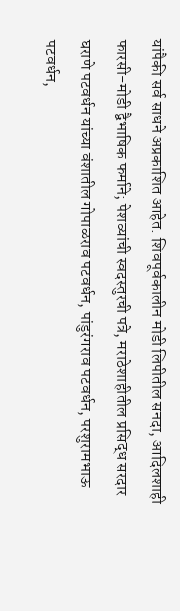यांपैकी सर्व साधने अप्रकाशित आहेत. शिवपूर्वकालीन मोडी लिपीतील सनदा, आदिलशाही फारसी-मोडी द्वैभाषिक फर्माने; पेशव्यांची स्वदस्तुरची पत्रे, मराठेशाहीतील प्रसिद्ध सरदार घराणे पटवर्धन यांच्या वंशातील गोपाळराव पटवर्धन, पांडुरंगराव पटवर्धन, परशुरामभाऊ पटवर्धन,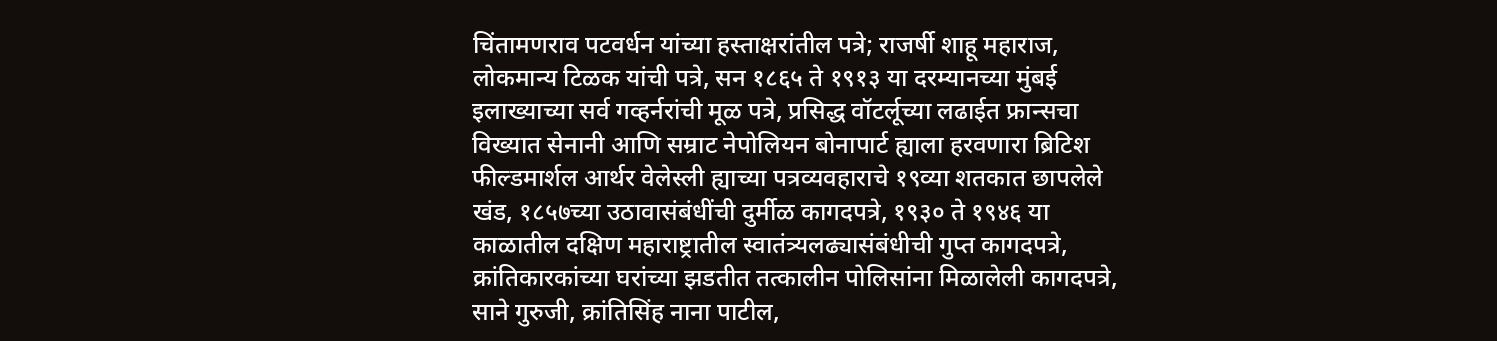चिंतामणराव पटवर्धन यांच्या हस्ताक्षरांतील पत्रे; राजर्षी शाहू महाराज, लोकमान्य टिळक यांची पत्रे, सन १८६५ ते १९१३ या दरम्यानच्या मुंबई इलाख्याच्या सर्व गव्हर्नरांची मूळ पत्रे, प्रसिद्ध वॉटर्लूच्या लढाईत फ्रान्सचा विख्यात सेनानी आणि सम्राट नेपोलियन बोनापार्ट ह्याला हरवणारा ब्रिटिश फील्डमार्शल आर्थर वेलेस्ली ह्याच्या पत्रव्यवहाराचे १९व्या शतकात छापलेले खंड, १८५७च्या उठावासंबंधींची दुर्मीळ कागदपत्रे, १९३० ते १९४६ या काळातील दक्षिण महाराष्ट्रातील स्वातंत्र्यलढ्यासंबंधीची गुप्त कागदपत्रे, क्रांतिकारकांच्या घरांच्या झडतीत तत्कालीन पोलिसांना मिळालेली कागदपत्रे, साने गुरुजी, क्रांतिसिंह नाना पाटील,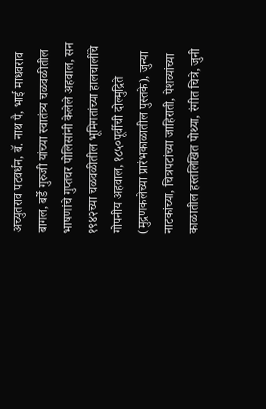अच्युतराव पटवर्धन, बॅ. नाथ पै, भाई माधवराव बागल, बर्डे गुरुजी यांच्या स्वातंत्र्य चळवळीतील भाषणांचे गुप्तचर पोलिसांनी केलेले अहवाल, सन १९४२च्या चळवळीतील भूमिगतांच्या हालचालींचे गोपनीय अहवाल, १८५०पूर्वीची दोल्मुद्रिते (मुद्रणकलेच्या प्रारंभकाळातील पुस्तके), जुन्या नाटकांच्या, चित्रपटांच्या जाहिराती, पेशव्यांच्या काळातील हस्तलिखित पोथ्या, रंगीत चित्रे, जुनी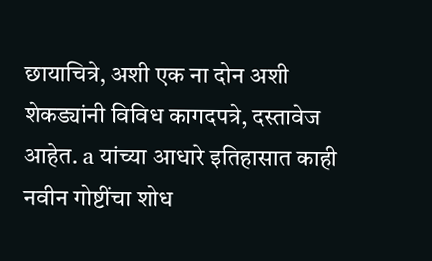छायाचित्रे, अशी एक ना दोन अशी शेकड्यांनी विविध कागदपत्रे, दस्तावेज आहेत. a यांच्या आधारे इतिहासात काही नवीन गोष्टींचा शोध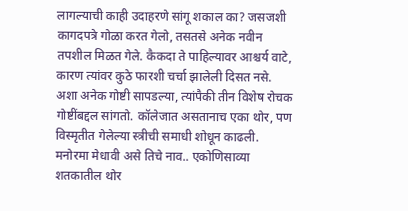लागल्याची काही उदाहरणे सांगू शकाल का? जसजशी कागदपत्रे गोळा करत गेलो, तसतसे अनेक नवीन तपशील मिळत गेले. कैकदा ते पाहिल्यावर आश्चर्य वाटे, कारण त्यांवर कुठे फारशी चर्चा झालेली दिसत नसे. अशा अनेक गोष्टी सापडल्या, त्यांपैकी तीन विशेष रोचक गोष्टींबद्दल सांगतो. कॉलेजात असतानाच एका थोर, पण विस्मृतीत गेलेल्या स्त्रीची समाधी शोधून काढली. मनोरमा मेधावी असे तिचे नाव.. एकोणिसाव्या शतकातील थोर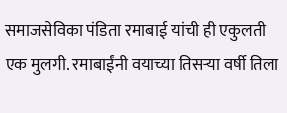समाजसेविका पंडिता रमाबाई यांची ही एकुलती एक मुलगी. रमाबाईंनी वयाच्या तिसर्‍या वर्षी तिला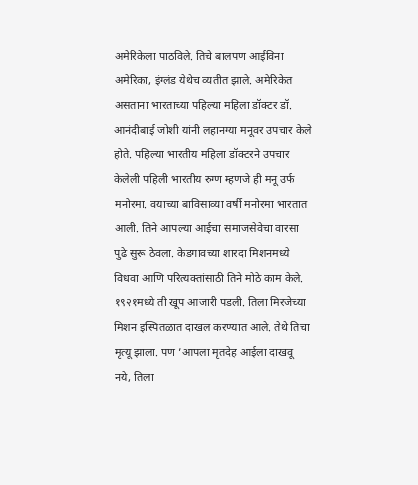अमेरिकेला पाठविले. तिचे बालपण आईविना अमेरिका, इंग्लंड येथेच व्यतीत झाले. अमेरिकेत असताना भारताच्या पहिल्या महिला डॉक्टर डॉ. आनंदीबाई जोशी यांनी लहानग्या मनूवर उपचार केले होते. पहिल्या भारतीय महिला डॉक्टरने उपचार केलेली पहिली भारतीय रुग्ण म्हणजे ही मनू उर्फ मनोरमा. वयाच्या बाविसाव्या वर्षी मनोरमा भारतात आली. तिने आपल्या आईचा समाजसेवेचा वारसा पुढे सुरू ठेवला. केडगावच्या शारदा मिशनमध्ये विधवा आणि परित्यक्तांसाठी तिने मोठे काम केले. १९२१मध्ये ती खूप आजारी पडली. तिला मिरजेच्या मिशन इस्पितळात दाखल करण्यात आले. तेथे तिचा मृत्यू झाला. पण ’आपला मृतदेह आईला दाखवू नये, तिला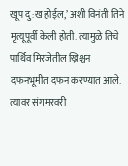खूप दु:ख होईल,’ अशी विनंती तिने मृत्यूपूर्वी केली होती. त्यामुळे तिचे पार्थिव मिरजेतील ख्रिश्चन दफनभूमीत दफन करण्यात आले. त्यावर संगमरवरी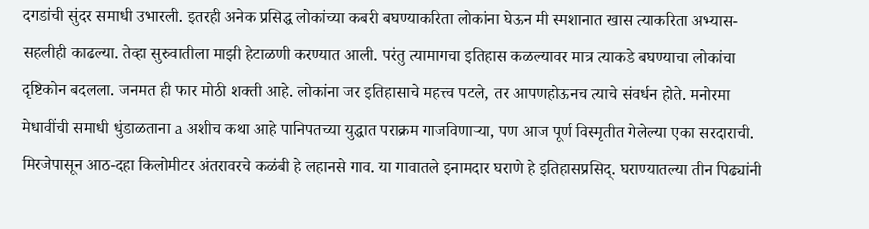दगडांची सुंदर समाधी उभारली. इतरही अनेक प्रसिद्ध लोकांच्या कबरी बघण्याकरिता लोकांना घेऊन मी स्मशानात खास त्याकरिता अभ्यास-सहलीही काढल्या. तेव्हा सुरुवातीला माझी हेटाळणी करण्यात आली. परंतु त्यामागचा इतिहास कळल्यावर मात्र त्याकडे बघण्याचा लोकांचा दृष्टिकोन बदलला. जनमत ही फार मोठी शक्ती आहे. लोकांना जर इतिहासाचे महत्त्व पटले, तर आपणहोऊनच त्याचे संवर्धन होते. मनोरमा मेधावींची समाधी धुंडाळताना a अशीच कथा आहे पानिपतच्या युद्धात पराक्रम गाजविणार्‍या, पण आज पूर्ण विस्मृतीत गेलेल्या एका सरदाराची. मिरजेपासून आठ-दहा किलोमीटर अंतरावरचे कळंबी हे लहानसे गाव. या गावातले इनामदार घराणे हे इतिहासप्रसिद्. घराण्यातल्या तीन पिढ्यांनी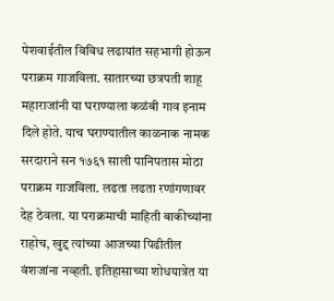पेशवाईतील विविध लढायांत सहभागी होऊन पराक्रम गाजविला. सातारच्या छत्रपती शाहू महाराजांनी या घराण्याला कळंबी गाव इनाम दिले होते. याच घराण्यातील काळनाक नामक सरदाराने सन १७६१ साली पानिपतास मोठा पराक्रम गाजविला. लढता लढता रणांगणावर देह ठेवला. या पराक्रमाची माहिती बाकीच्यांना राहोच, खुद्द त्यांच्या आजच्या पिढीतील वंशजांना नव्हती. इतिहासाच्या शोधयात्रेत या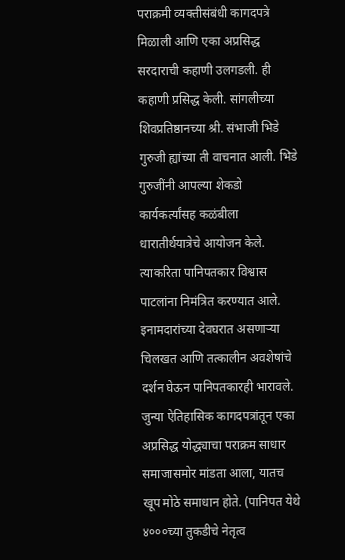पराक्रमी व्यक्तीसंबंधी कागदपत्रे मिळाली आणि एका अप्रसिद्ध सरदाराची कहाणी उलगडली. ही कहाणी प्रसिद्ध केली. सांगलीच्या शिवप्रतिष्ठानच्या श्री. संभाजी भिडे गुरुजी ह्यांच्या ती वाचनात आली. भिडे गुरुजींनी आपल्या शेकडो कार्यकर्त्यांसह कळंबीला धारातीर्थयात्रेचे आयोजन केले. त्याकरिता पानिपतकार विश्वास पाटलांना निमंत्रित करण्यात आले. इनामदारांच्या देवघरात असणार्‍या चिलखत आणि तत्कालीन अवशेषांचे दर्शन घेऊन पानिपतकारही भारावले. जुन्या ऐतिहासिक कागदपत्रांतून एका अप्रसिद्ध योद्ध्याचा पराक्रम साधार समाजासमोर मांडता आला, यातच खूप मोठे समाधान होते. (पानिपत येथे ४०००च्या तुकडीचे नेतृत्व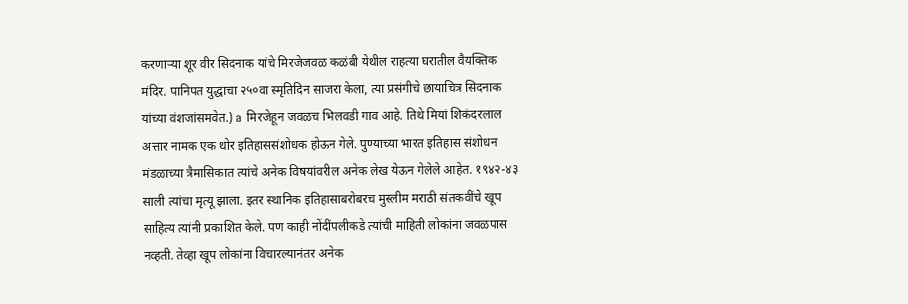करणार्‍या शूर वीर सिदनाक यांचे मिरजेजवळ कळंबी येथील राहत्या घरातील वैयक्तिक मंदिर. पानिपत युद्धाचा २५०वा स्मृतिदिन साजरा केला, त्या प्रसंगीचे छायाचित्र सिदनाक यांच्या वंशजांसमवेत.) a मिरजेहून जवळच भिलवडी गाव आहे. तिथे मियां शिकंदरलाल अत्तार नामक एक थोर इतिहाससंशोधक होऊन गेले. पुण्याच्या भारत इतिहास संशोधन मंडळाच्या त्रैमासिकात त्यांचे अनेक विषयांवरील अनेक लेख येऊन गेलेले आहेत. १९४२-४३ साली त्यांचा मृत्यू झाला. इतर स्थानिक इतिहासाबरोबरच मुस्लीम मराठी संतकवींचे खूप साहित्य त्यांनी प्रकाशित केले. पण काही नोंदींपलीकडे त्यांची माहिती लोकांना जवळपास नव्हती. तेव्हा खूप लोकांना विचारल्यानंतर अनेक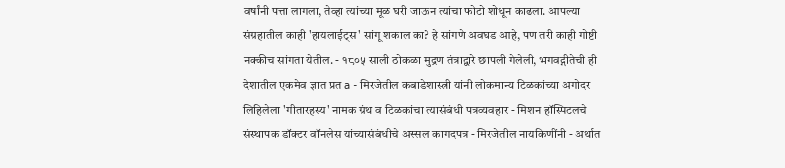वर्षांनी पत्ता लागला, तेव्हा त्यांच्या मूळ घरी जाऊन त्यांचा फोटो शोधून काढला. आपल्या संग्रहातील काही 'हायलाईट्स' सांगू शकाल का? हे सांगणे अवघड आहे, पण तरी काही गोष्टी नक्कीच सांगता येतील. - १८०५ साली ठोकळा मुद्रण तंत्राद्वारे छापली गेलेली, भगवद्गीतेची ही देशातील एकमेव ज्ञात प्रत a - मिरजेतील कबाडेशास्त्री यांनी लोकमान्य टिळकांच्या अगोदर लिहिलेला 'गीतारहस्य' नामक ग्रंथ व टिळकांचा त्यासंबंधी पत्रव्यवहार - मिशन हॉस्पिटलचे संस्थापक डॉक्टर वॉनलेस यांच्यासंबंधीचे अस्सल कागदपत्र - मिरजेतील नायकिणींनी - अर्थात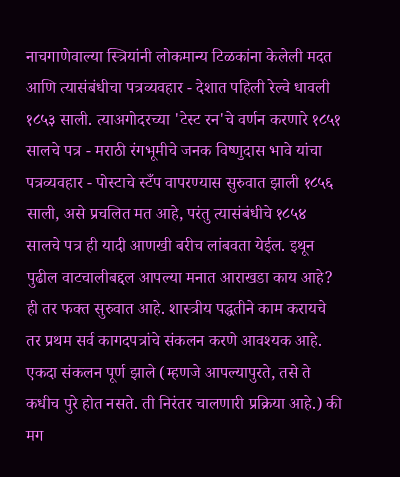नाचगाणेवाल्या स्त्रियांनी लोकमान्य टिळकांना केलेली मदत आणि त्यासंबंधीचा पत्रव्यवहार - देशात पहिली रेल्वे धावली १८५३ साली. त्याअगोदरच्या 'टेस्ट रन'चे वर्णन करणारे १८५१ सालचे पत्र - मराठी रंगभूमीचे जनक विष्णुदास भावे यांचा पत्रव्यवहार - पोस्टाचे स्टँप वापरण्यास सुरुवात झाली १८५६ साली, असे प्रचलित मत आहे, परंतु त्यासंबंधीचे १८५४ सालचे पत्र ही यादी आणखी बरीच लांबवता येईल. इथून पुढील वाटचालीबद्दल आपल्या मनात आराखडा काय आहे? ही तर फक्त सुरुवात आहे. शास्त्रीय पद्धतीने काम करायचे तर प्रथम सर्व कागदपत्रांचे संकलन करणे आवश्यक आहे. एकदा संकलन पूर्ण झाले (म्हणजे आपल्यापुरते, तसे ते कधीच पुरे होत नसते. ती निरंतर चालणारी प्रक्रिया आहे.) की मग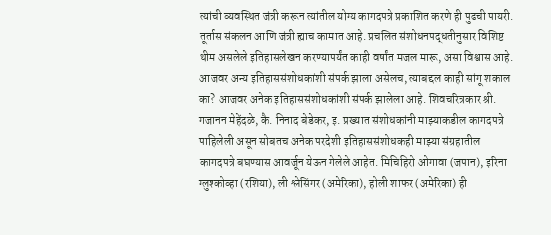त्यांची व्यवस्थित जंत्री करून त्यांतील योग्य कागदपत्रे प्रकाशित करणे ही पुढची पायरी. तूर्तास संकलन आणि जंत्री ह्याच कामात आहे. प्रचलित संशोधनपद्धतीनुसार विशिष्ट थीम असलेले इतिहासलेखन करण्यापर्यंत काही वर्षांत मजल मारू, असा विश्वास आहे. आजवर अन्य इतिहाससंशोधकांशी संपर्क झाला असेलच, त्याबद्दल काही सांगू शकाल का? आजवर अनेक इतिहाससंशोधकांशी संपर्क झालेला आहे. शिवचरित्रकार श्री. गजानन मेहेंदळे, कै. निनाद बेडेकर, इ. प्रख्यात संशोधकांनी माझ्याकडील कागदपत्रे पाहिलेली असून सोबतच अनेक परदेशी इतिहाससंशोधकही माझ्या संग्रहातील कागदपत्रे बघण्यास आवर्जून येऊन गेलेले आहेत. मिचिहिरो ओगावा (जपान), इरिना ग्लुश्कोव्हा (रशिया), ली श्लेसिंगर (अमेरिका), होली शाफर (अमेरिका) ही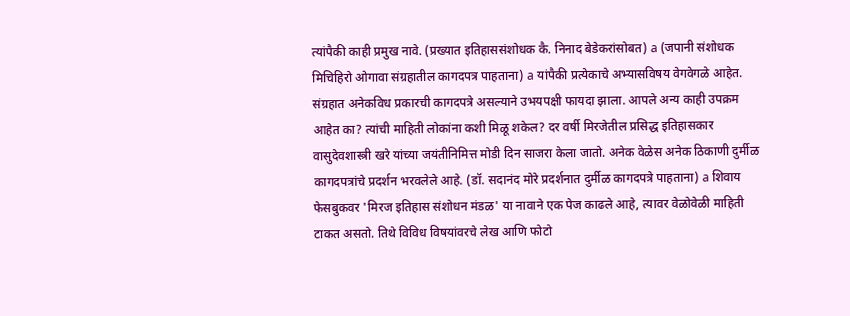त्यांपैकी काही प्रमुख नावे. (प्रख्यात इतिहाससंशोधक कै. निनाद बेडेकरांसोबत) a (जपानी संशोधक मिचिहिरो ओगावा संग्रहातील कागदपत्र पाहताना) a यांपैकी प्रत्येकाचे अभ्यासविषय वेगवेगळे आहेत. संग्रहात अनेकविध प्रकारची कागदपत्रे असल्याने उभयपक्षी फायदा झाला. आपले अन्य काही उपक्रम आहेत का? त्यांची माहिती लोकांना कशी मिळू शकेल? दर वर्षी मिरजेतील प्रसिद्ध इतिहासकार वासुदेवशास्त्री खरे यांच्या जयंतीनिमित्त मोडी दिन साजरा केला जातो. अनेक वेळेस अनेक ठिकाणी दुर्मीळ कागदपत्रांचे प्रदर्शन भरवलेले आहे. (डॉ. सदानंद मोरे प्रदर्शनात दुर्मीळ कागदपत्रे पाहताना) a शिवाय फेसबुकवर 'मिरज इतिहास संशोधन मंडळ' या नावाने एक पेज काढले आहे, त्यावर वेळोवेळी माहिती टाकत असतो. तिथे विविध विषयांवरचे लेख आणि फोटो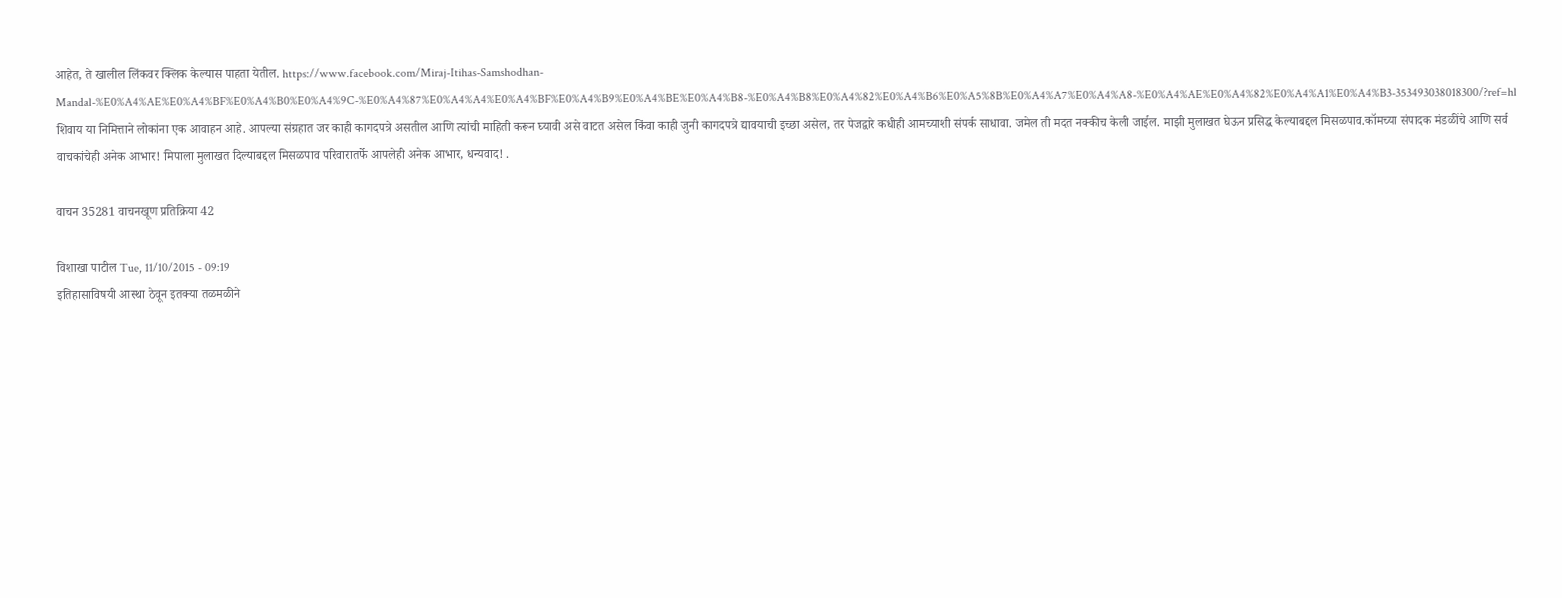आहेत, ते खालील लिंकवर क्लिक केल्यास पाहता येतील. https://www.facebook.com/Miraj-Itihas-Samshodhan-Mandal-%E0%A4%AE%E0%A4%BF%E0%A4%B0%E0%A4%9C-%E0%A4%87%E0%A4%A4%E0%A4%BF%E0%A4%B9%E0%A4%BE%E0%A4%B8-%E0%A4%B8%E0%A4%82%E0%A4%B6%E0%A5%8B%E0%A4%A7%E0%A4%A8-%E0%A4%AE%E0%A4%82%E0%A4%A1%E0%A4%B3-353493038018300/?ref=hl शिवाय या निमित्ताने लोकांना एक आवाहन आहे. आपल्या संग्रहात जर काही कागदपत्रे असतील आणि त्यांची माहिती करून घ्यावी असे वाटत असेल किंवा काही जुनी कागदपत्रे द्यावयाची इच्छा असेल, तर पेजद्वारे कधीही आमच्याशी संपर्क साधावा. जमेल ती मदत नक्कीच केली जाईल. माझी मुलाखत घेऊन प्रसिद्ध केल्याबद्दल मिसळपाव.कॉमच्या संपादक मंडळींचे आणि सर्व वाचकांचेही अनेक आभार! मिपाला मुलाखत दिल्याबद्दल मिसळपाव परिवारातर्फे आपलेही अनेक आभार, धन्यवाद! .

वाचन 35281 वाचनखूण प्रतिक्रिया 42

विशाखा पाटील Tue, 11/10/2015 - 09:19
इतिहासाविषयी आस्था ठेवून इतक्या तळमळीने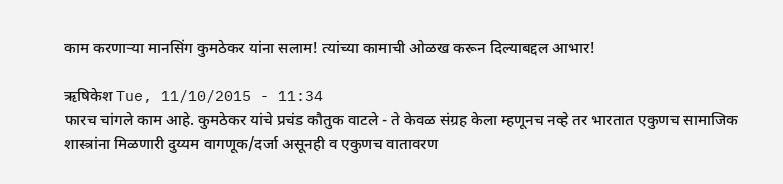काम करणाऱ्या मानसिंग कुमठेकर यांना सलाम! त्यांच्या कामाची ओळख करून दिल्याबद्दल आभार!

ऋषिकेश Tue, 11/10/2015 - 11:34
फारच चांगले काम आहे. कुमठेकर यांचे प्रचंड कौतुक वाटले - ते केवळ संग्रह केला म्हणूनच नव्हे तर भारतात एकुणच सामाजिक शास्त्रांना मिळणारी दुय्यम वागणूक/दर्जा असूनही व एकुणच वातावरण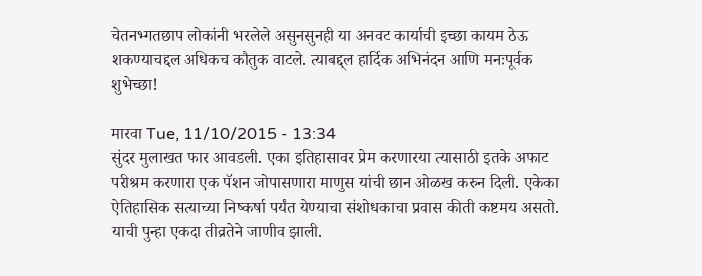चेतनभ्गतछाप लोकांनी भरलेले असुनसुनही या अनवट कार्याची इच्छा कायम ठेऊ शकण्याचद्दल अधिकच कौतुक वाटले. त्याबद्द्ल हार्दिक अभिनंदन आणि मनःपूर्वक शुभेच्छा!

मारवा Tue, 11/10/2015 - 13:34
सुंदर मुलाखत फार आवडली. एका इतिहासावर प्रेम करणारया त्यासाठी इतके अफाट परीश्रम करणारा एक पॅशन जोपासणारा माणुस यांची छान ओळख करुन दिली. एकेका ऐतिहासिक सत्याच्या निष्कर्षा पर्यंत येण्याचा संशोधकाचा प्रवास कीती कष्टमय असतो. याची पुन्हा एकदा तीव्रतेने जाणीव झाली.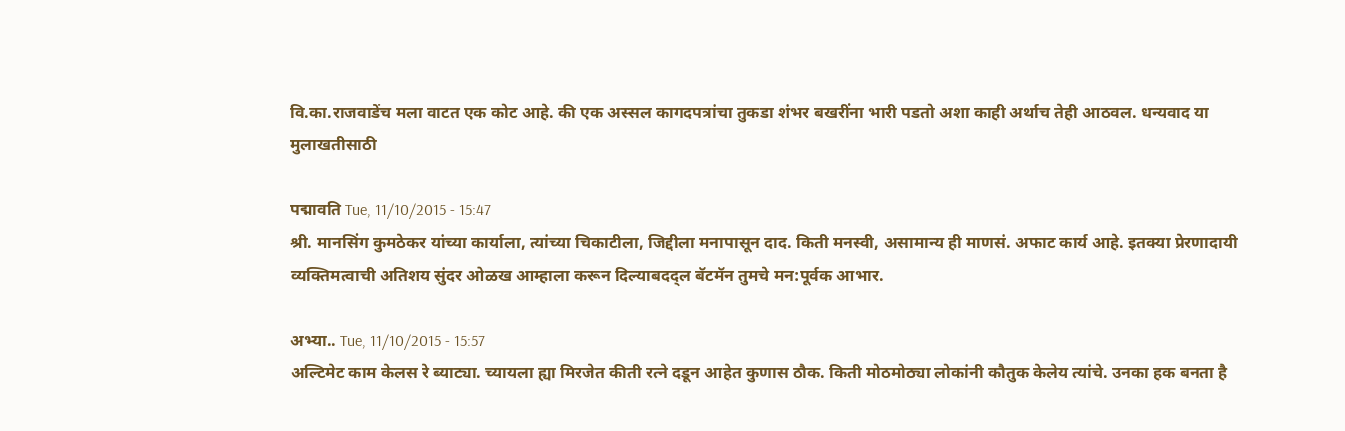वि.का.राजवाडेंच मला वाटत एक कोट आहे. की एक अस्सल कागदपत्रांचा तुकडा शंभर बखरींना भारी पडतो अशा काही अर्थाच तेही आठवल. धन्यवाद या मुलाखतीसाठी

पद्मावति Tue, 11/10/2015 - 15:47
श्री. मानसिंग कुमठेकर यांच्या कार्याला, त्यांच्या चिकाटीला, जिद्दीला मनापासून दाद. किती मनस्वी, असामान्य ही माणसं. अफाट कार्य आहे. इतक्या प्रेरणादायी व्यक्तिमत्वाची अतिशय सुंदर ओळख आम्हाला करून दिल्याबदद्ल बॅटमॅन तुमचे मन:पूर्वक आभार.

अभ्या.. Tue, 11/10/2015 - 15:57
अल्टिमेट काम केलस रे ब्याट्या. च्यायला ह्या मिरजेत कीती रत्ने दडून आहेत कुणास ठौक. किती मोठमोठ्या लोकांनी कौतुक केलेय त्यांचे. उनका हक बनता है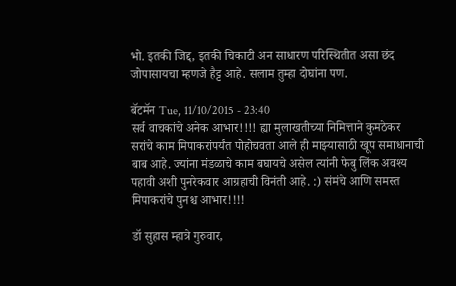भो. इतकी जिद्द, इतकी चिकाटी अन साधारण परिस्थितीत असा छंद जोपासायचा म्हणजे हैट्ट आहे. सलाम तुम्हा दोघांना पण.

बॅटमॅन Tue, 11/10/2015 - 23:40
सर्व वाचकांचे अनेक आभार!!!! ह्या मुलाखतीच्या निमित्ताने कुमठेकर सरांचे काम मिपाकरांपर्यंत पोहोचवता आले ही माझ्यासाठी खूप समाधानाची बाब आहे. ज्यांना मंडळाचे काम बघायचे असेल त्यांनी फेबु लिंक अवश्य पहावी अशी पुनरेकवार आग्रहाची विनंती आहे. :) संमंचे आणि समस्त मिपाकरांचे पुनश्च आभार!!!!

डॉ सुहास म्हात्रे गुरुवार,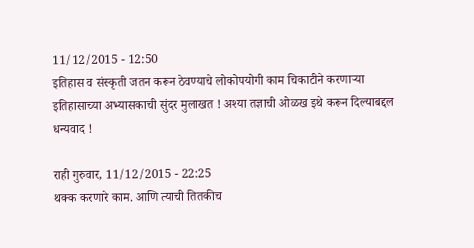11/12/2015 - 12:50
इतिहास व संस्कृती जतन करून ठेवण्याचे लोकोपयोगी काम चिकाटीने करणार्‍या इतिहासाच्या अभ्यासकाची सुंदर मुलाखत ! अश्या तज्ञाची ओळख इथे करून दिल्याबद्दल धन्यवाद !

राही गुरुवार, 11/12/2015 - 22:25
थक्क करणारे काम. आणि त्याची तितकीच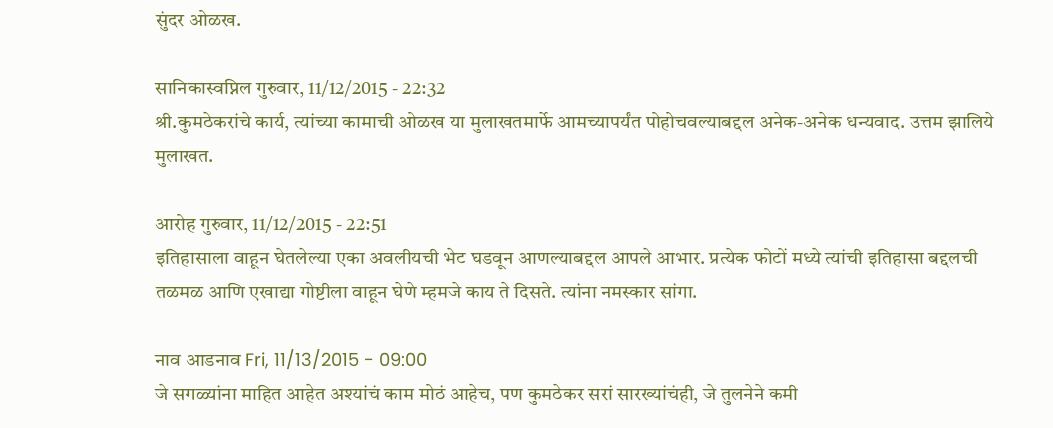सुंदर ओळख.

सानिकास्वप्निल गुरुवार, 11/12/2015 - 22:32
श्री.कुमठेकरांचे कार्य, त्यांच्या कामाची ओळख या मुलाखतमार्फे आमच्यापर्यंत पोहोचवल्याबद्दल अनेक-अनेक धन्यवाद. उत्तम झालिये मुलाखत.

आरोह गुरुवार, 11/12/2015 - 22:51
इतिहासाला वाहून घेतलेल्या एका अवलीयची भेट घडवून आणल्याबद्दल आपले आभार. प्रत्येक फोटों मध्ये त्यांची इतिहासा बद्दलची तळमळ आणि एखाद्या गोष्टीला वाहून घेणे म्हमजे काय ते दिसते. त्यांना नमस्कार सांगा.

नाव आडनाव Fri, 11/13/2015 - 09:00
जे सगळ्यांना माहित आहेत अश्यांचं काम मोठं आहेच, पण कुमठेकर सरां सारख्यांचंही, जे तुलनेने कमी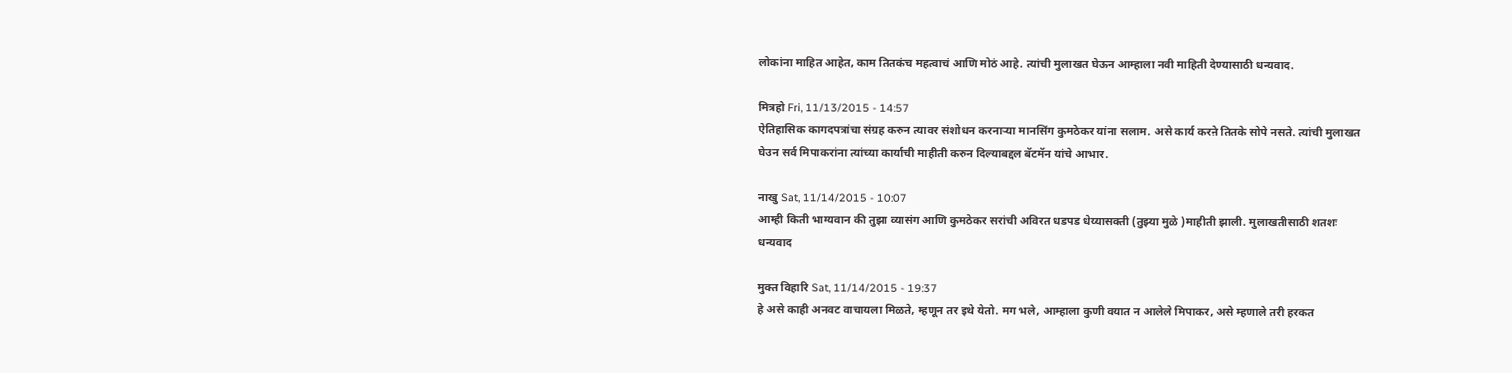लोकांना माहित आहेत, काम तितकंच महत्वाचं आणि मोठं आहे. त्यांची मुलाखत घेऊन आम्हाला नवी माहिती देण्यासाठी धन्यवाद.

मित्रहो Fri, 11/13/2015 - 14:57
ऐतिहासिक कागदपत्रांचा संग्रह करुन त्यावर संशोधन करनाऱ्या मानसिंग कुमठेकर यांना सलाम. असे कार्य करऩे तितके सोपे नसते. त्यांची मुलाखत घेउन सर्व मिपाकरांना त्यांच्या कार्याची माहीती करुन दिल्याबद्दल बॅटमॅन यांचे आभार.

नाखु Sat, 11/14/2015 - 10:07
आम्ही किती भाग्यवान की तुझा व्यासंग आणि कुमठेकर सरांची अविरत धडपड धेय्यासक्ती (तुझ्या मुळे )माहीती झाली. मुलाखतीसाठी शतशः धन्यवाद

मुक्त विहारि Sat, 11/14/2015 - 19:37
हे असे काही अनवट वाचायला मिळते, म्हणून तर इथे येतो. मग भले, आम्हाला कुणी वयात न आलेले मिपाकर, असे म्हणाले तरी हरकत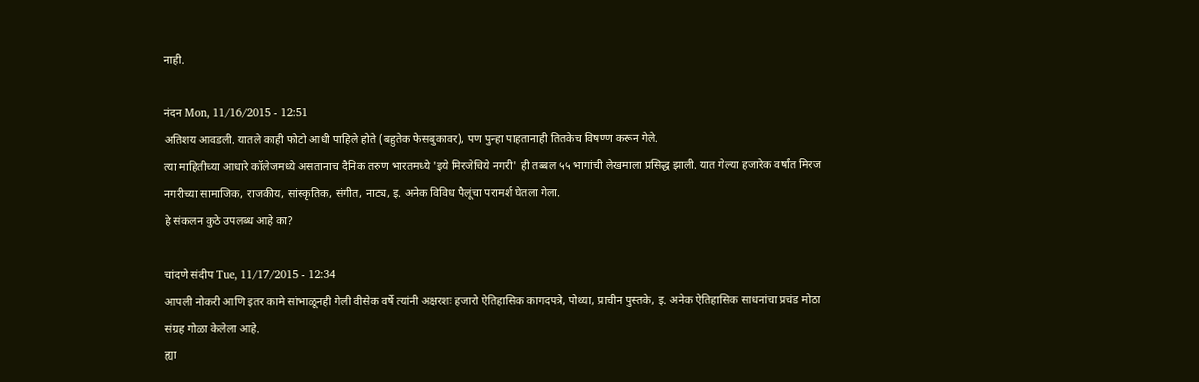नाही.

नंदन Mon, 11/16/2015 - 12:51
अतिशय आवडली. यातले काही फोटो आधी पाहिले होते (बहुतेक फेसबुकावर), पण पुन्हा पाहतानाही तितकेच विषण्ण करून गेले.
त्या माहितीच्या आधारे कॉलेजमध्ये असतानाच दैनिक तरुण भारतमध्ये 'इये मिरजेचिये नगरी' ही तब्बल ५५ भागांची लेखमाला प्रसिद्ध झाली. यात गेल्या हजारेक वर्षांत मिरज नगरीच्या सामाजिक, राजकीय, सांस्कृतिक, संगीत, नाट्य, इ. अनेक विविध पैलूंचा परामर्श घेतला गेला.
हे संकलन कुठे उपलब्ध आहे का?

चांदणे संदीप Tue, 11/17/2015 - 12:34
आपली नोकरी आणि इतर कामे सांभाळूनही गेली वीसेक वर्षे त्यांनी अक्षरशः हजारो ऐतिहासिक कागदपत्रे, पोथ्या, प्राचीन पुस्तके, इ. अनेक ऐतिहासिक साधनांचा प्रचंड मोठा संग्रह गोळा केलेला आहे.
ह्या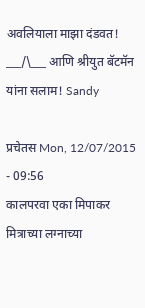अवलियाला माझा दंडवत! ___/\___ आणि श्रीयुत बॅटमॅन यांना सलाम! Sandy

प्रचेतस Mon, 12/07/2015 - 09:56
कालपरवा एका मिपाकर मित्राच्या लग्नाच्या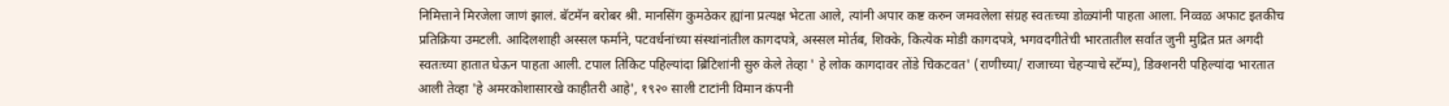निमित्ताने मिरजेला जाणं झालं. बॅटमॅन बरोबर श्री. मानसिंग कुमठेकर ह्यांना प्रत्यक्ष भेटता आले, त्यांनी अपार कष्ट करुन जमवलेला संग्रह स्वतःच्या डोळ्यांनी पाहता आला. निव्वळ अफाट इतकीच प्रतिक्रिया उमटली. आदिलशाही अस्सल फर्माने, पटवर्धनांच्या संस्थांनांतील कागदपत्रे, अस्सल मोर्तब, शिक्के, कित्येक मोडी कागदपत्रे, भगवदगीतेची भारतातील सर्वात जुनी मुद्रित प्रत अगदी स्वतःच्या हातात घेऊन पाहता आली. टपाल तिकिट पहिल्यांदा ब्रिटिशांनी सुरु केले तेव्हा ' हे लोक कागदावर तोंडे चिकटवत' (राणीच्या/ राजाच्या चेहर्‍याचे स्टॅम्प), डिक्शनरी पहिल्यांदा भारतात आली तेव्हा 'हे अमरकोशासारखे काहीतरी आहे', १९२० साली टाटांनी विमान कंपनी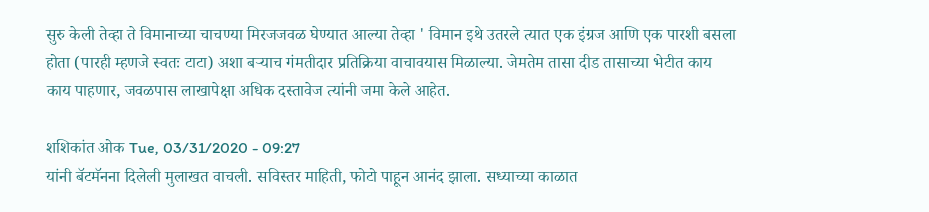सुरु केली तेव्हा ते विमानाच्या चाचण्या मिरजजवळ घेण्यात आल्या तेव्हा ' विमान इथे उतरले त्यात एक इंग्रज आणि एक पारशी बसला होता (पारही म्हणजे स्वतः टाटा) अशा बर्‍याच गंमतीदार प्रतिक्रिया वाचावयास मिळाल्या. जेमतेम तासा दीड तासाच्या भेटीत काय काय पाहणार, जवळपास लाखापेक्षा अधिक दस्तावेज त्यांनी जमा केले आहेत.

शशिकांत ओक Tue, 03/31/2020 - 09:27
यांनी बॅटमॅनना दिलेली मुलाखत वाचली. सविस्तर माहिती, फोटो पाहून आनंद झाला. सध्याच्या काळात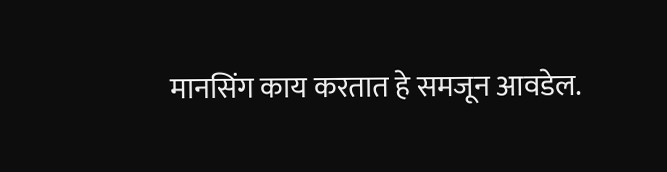मानसिंग काय करतात हे समजून आवडेल.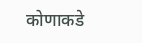कोणाकडे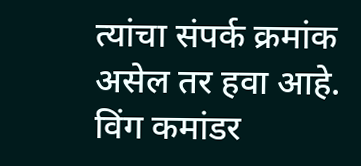त्यांचा संपर्क क्रमांक असेल तर हवा आहे. विंग कमांडर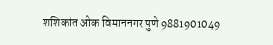शशिकांत ओक विमाननगर पुणे 9881901049